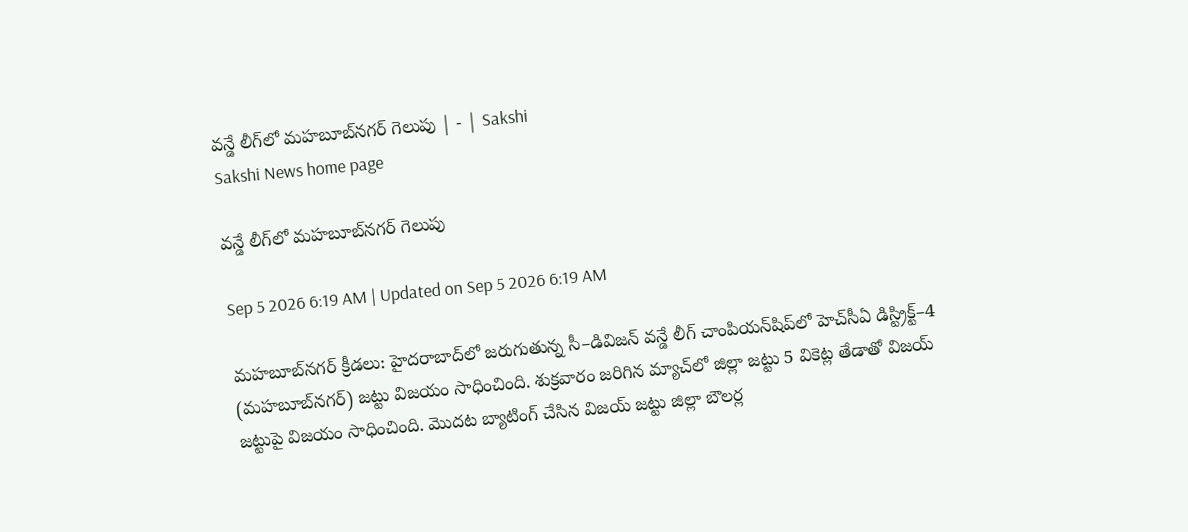వన్డే లీగ్‌లో మహబూబ్‌నగర్‌ గెలుపు | - | Sakshi
Sakshi News home page

వన్డే లీగ్‌లో మహబూబ్‌నగర్‌ గెలుపు

Sep 5 2026 6:19 AM | Updated on Sep 5 2026 6:19 AM

మహబూబ్‌నగర్‌ క్రీడలు: హైదరాబాద్‌లో జరుగుతున్న సీ–డివిజన్‌ వన్డే లీగ్‌ చాంపియన్‌షిప్‌లో హెచ్‌సీఏ డిస్ట్రిక్ట్‌–4 (మహబూబ్‌నగర్‌) జట్టు విజయం సాధించింది. శుక్రవారం జరిగిన మ్యాచ్‌లో జిల్లా జట్టు 5 వికెట్ల తేడాతో విజయ్‌ జట్టుపై విజయం సాధించింది. మొదట బ్యాటింగ్‌ చేసిన విజయ్‌ జట్టు జిల్లా బౌలర్ల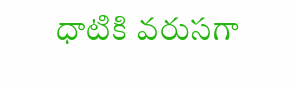ధాటికి వరుసగా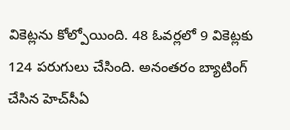వికెట్లను కోల్పోయింది. 48 ఓవర్లలో 9 వికెట్లకు 124 పరుగులు చేసింది. అనంతరం బ్యాటింగ్‌ చేసిన హెచ్‌సీఏ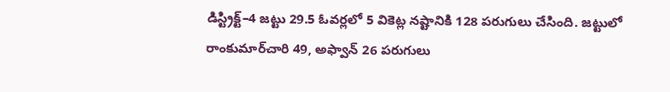డిస్ట్రిక్ట్‌–4 జట్టు 29.5 ఓవర్లలో 5 వికెట్ల నష్టానికి 128 పరుగులు చేసింది. జట్టులో రాంకుమార్‌చారి 49, అఫ్వాన్‌ 26 పరుగులు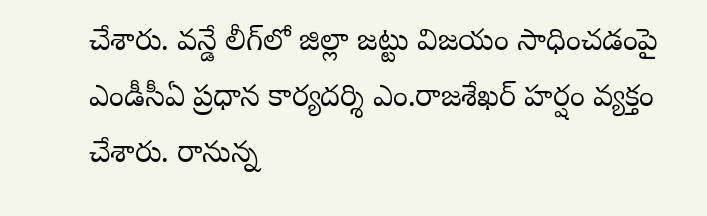చేశారు. వన్డే లీగ్‌లో జిల్లా జట్టు విజయం సాధించడంపై ఎండీసీఏ ప్రధాన కార్యదర్శి ఎం.రాజశేఖర్‌ హర్షం వ్యక్తం చేశారు. రానున్న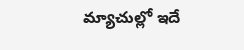మ్యాచుల్లో ఇదే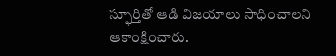స్ఫూర్తితో ఆడి విజయాలు సాధించాలని ఆకాంక్షించారు.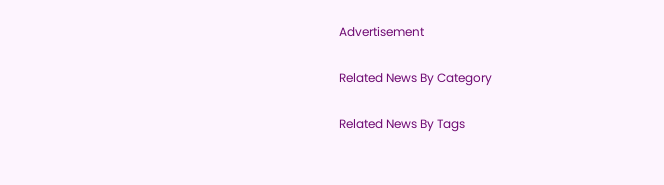Advertisement

Related News By Category

Related News By Tags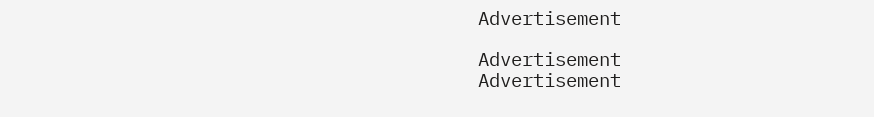Advertisement

Advertisement
Advertisement